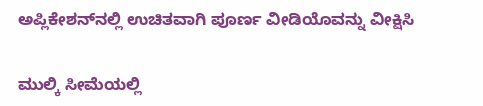ಅಪ್ಲಿಕೇಶನ್‌ನಲ್ಲಿ ಉಚಿತವಾಗಿ ಪೂರ್ಣ ವೀಡಿಯೊವನ್ನು ವೀಕ್ಷಿಸಿ

ಮುಲ್ಕಿ ಸೀಮೆಯಲ್ಲಿ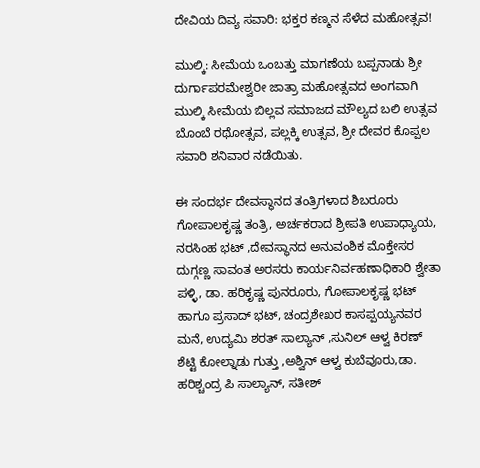ದೇವಿಯ ದಿವ್ಯ ಸವಾರಿ: ಭಕ್ತರ ಕಣ್ಮನ ಸೆಳೆದ ಮಹೋತ್ಸವ!

ಮುಲ್ಕಿ: ಸೀಮೆಯ ಒಂಬತ್ತು ಮಾಗಣೆಯ ಬಪ್ಪನಾಡು ಶ್ರೀ ದುರ್ಗಾಪರಮೇಶ್ವರೀ ಜಾತ್ರಾ ಮಹೋತ್ಸವದ ಅಂಗವಾಗಿ ಮುಲ್ಕಿ ಸೀಮೆಯ ಬಿಲ್ಲವ ಸಮಾಜದ ಮೌಲ್ಯದ ಬಲಿ ಉತ್ಸವ ಬೊಂಬೆ ರಥೋತ್ಸವ, ಪಲ್ಲಕ್ಕಿ ಉತ್ಸವ, ಶ್ರೀ ದೇವರ ಕೊಪ್ಪಲ ಸವಾರಿ ಶನಿವಾರ ನಡೆಯಿತು.

ಈ ಸಂದರ್ಭ ದೇವಸ್ಥಾನದ ತಂತ್ರಿಗಳಾದ ಶಿಬರೂರು ಗೋಪಾಲಕೃಷ್ಣ ತಂತ್ರಿ, ಅರ್ಚಕರಾದ ಶ್ರೀಪತಿ ಉಪಾಧ್ಯಾಯ, ನರಸಿಂಹ ಭಟ್ ,ದೇವಸ್ಥಾನದ ಅನುವಂಶಿಕ ಮೊಕ್ತೇಸರ ದುಗ್ಗಣ್ಣ ಸಾವಂತ ಅರಸರು ಕಾರ್ಯನಿರ್ವಹಣಾಧಿಕಾರಿ ಶ್ವೇತಾ ಪಳ್ಳಿ, ಡಾ. ಹರಿಕೃಷ್ಣ ಪುನರೂರು, ಗೋಪಾಲಕೃಷ್ಣ ಭಟ್ ಹಾಗೂ ಪ್ರಸಾದ್ ಭಟ್, ಚಂದ್ರಶೇಖರ ಕಾಸಪ್ಪಯ್ಯನವರ ಮನೆ, ಉದ್ಯಮಿ ಶರತ್ ಸಾಲ್ಯಾನ್ ,ಸುನಿಲ್ ಆಳ್ವ ಕಿರಣ್ ಶೆಟ್ಟಿ ಕೋಲ್ನಾಡು ಗುತ್ತು ,ಅಶ್ವಿನ್ ಆಳ್ವ ಕುಬೆವೂರು,ಡಾ. ಹರಿಶ್ಚಂದ್ರ ಪಿ ಸಾಲ್ಯಾನ್, ಸತೀಶ್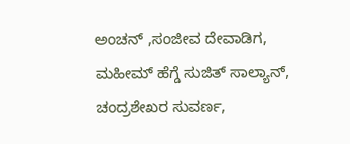ಅಂಚನ್ ,ಸಂಜೀವ ದೇವಾಡಿಗ, ಮಹೀಮ್ ಹೆಗ್ಡೆ ಸುಜಿತ್ ಸಾಲ್ಯಾನ್, ಚಂದ್ರಶೇಖರ ಸುವರ್ಣ,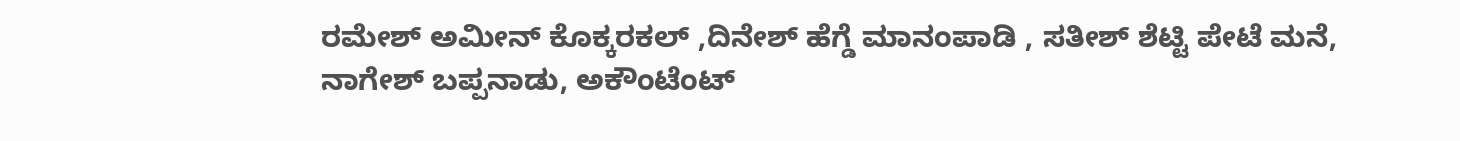ರಮೇಶ್ ಅಮೀನ್ ಕೊಕ್ಕರಕಲ್ ,ದಿನೇಶ್ ಹೆಗ್ಡೆ ಮಾನಂಪಾಡಿ , ಸತೀಶ್ ಶೆಟ್ಟಿ ಪೇಟೆ ಮನೆ, ನಾಗೇಶ್ ಬಪ್ಪನಾಡು, ಅಕೌಂಟೆಂಟ್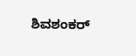ಶಿವಶಂಕರ್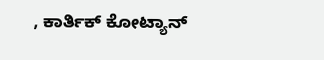, ಕಾರ್ತಿಕ್ ಕೋಟ್ಯಾನ್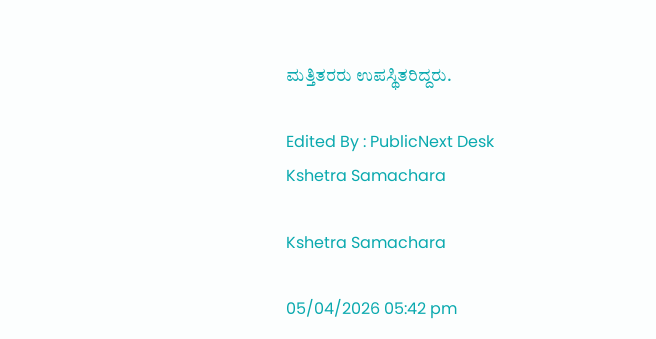ಮತ್ತಿತರರು ಉಪಸ್ಥಿತರಿದ್ದರು.

Edited By : PublicNext Desk
Kshetra Samachara

Kshetra Samachara

05/04/2026 05:42 pm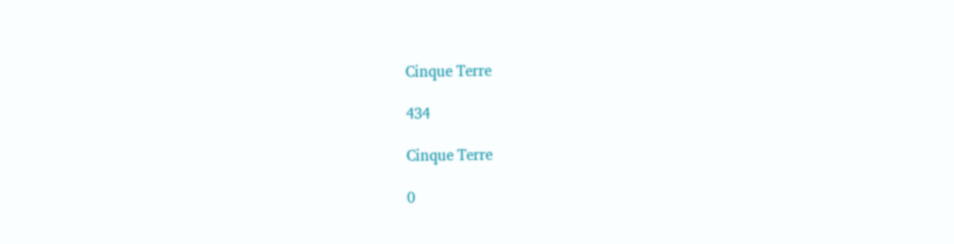Cinque Terre

434

Cinque Terre

0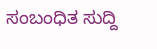ಸಂಬಂಧಿತ ಸುದ್ದಿ